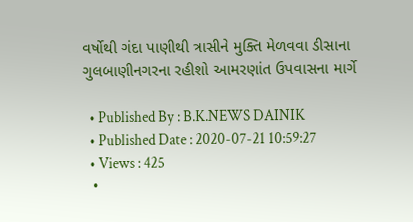વર્ષોથી ગંદા પાણીથી ત્રાસીને મુક્તિ મેળવવા ડીસાના ગુલબાણીનગરના રહીશો આમરણાંત ઉપવાસના માર્ગે

  • Published By : B.K.NEWS DAINIK
  • Published Date : 2020-07-21 10:59:27
  • Views : 425
  •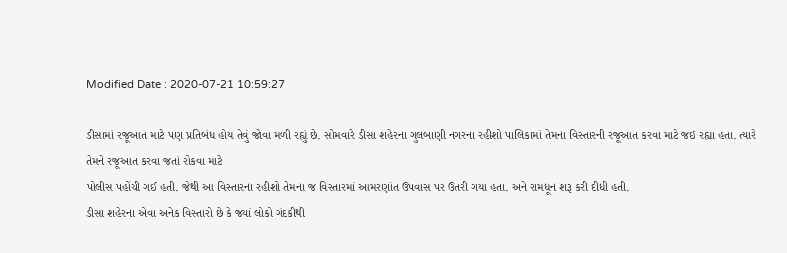Modified Date : 2020-07-21 10:59:27

ડીસામાં રજૂઆત માટે પણ પ્રતિબંધ હોય તેવું જોવા મળી રહ્યું છે. સોમવારે ડીસા શહેરના ગુલબાણી નગરના રહીશો પાલિકામાં તેમના વિસ્તારની રજૂઆત કરવા માટે જઇ રહ્યા હતા. ત્યારે તેમને રજૂઆત કરવા જતાં રોકવા માટે
પોલીસ પહોંચી ગઈ હતી. જેથી આ વિસ્તારના રહીશો તેમના જ વિસ્તારમાં આમરણાંત ઉપવાસ પર ઉતરી ગયા હતા. અને રામધૂન શરૂ કરી દીધી હતી.
ડીસા શહેરના એવા અનેક વિસ્તારો છે કે જ્યાં લોકો ગંદકીથી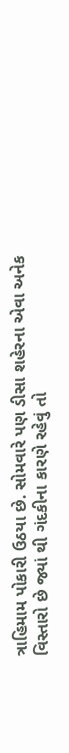ત્રાહિમામ પોકારી ઉઠયા છે. સોમવારે પણ ડીસા શહેરના એવા અનેક વિસ્તારો છે જ્યાં થી ગંદકીના કારણે રહેવું તો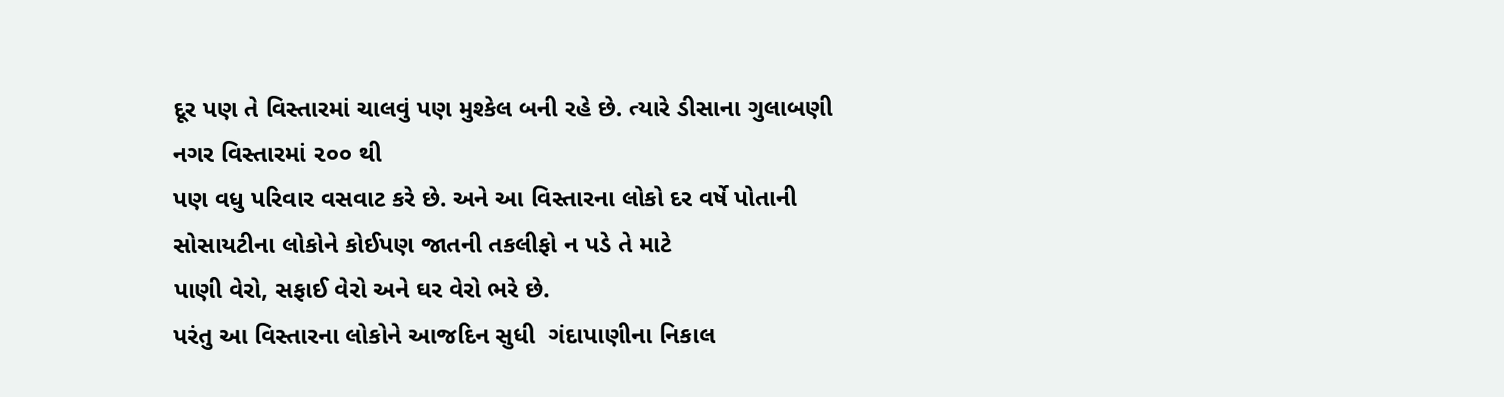દૂર પણ તે વિસ્તારમાં ચાલવું પણ મુશ્કેલ બની રહે છે. ત્યારે ડીસાના ગુલાબણી નગર વિસ્તારમાં ૨૦૦ થી
પણ વધુ પરિવાર વસવાટ કરે છે. અને આ વિસ્તારના લોકો દર વર્ષે પોતાની સોસાયટીના લોકોને કોઈપણ જાતની તકલીફો ન પડે તે માટે
પાણી વેરો, સફાઈ વેરો અને ઘર વેરો ભરે છે.
પરંતુ આ વિસ્તારના લોકોને આજદિન સુધી  ગંદાપાણીના નિકાલ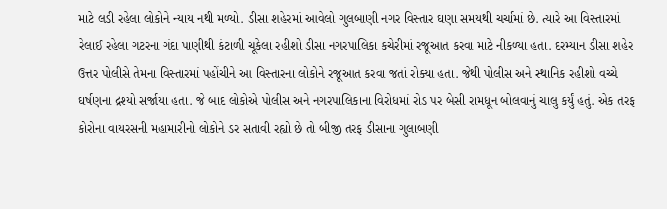માટે લડી રહેલા લોકોને ન્યાય નથી મળ્યો. ડીસા શહેરમાં આવેલો ગુલબાણી નગર વિસ્તાર ઘણા સમયથી ચર્ચામાં છે. ત્યારે આ વિસ્તારમાં રેલાઈ રહેલા ગટરના ગંદા પાણીથી કંટાળી ચૂકેલા રહીશો ડીસા નગરપાલિકા કચેરીમાં રજૂઆત કરવા માટે નીકળ્યા હતા. દરમ્યાન ડીસા શહેર ઉત્તર પોલીસે તેમના વિસ્તારમાં પહોંચીને આ વિસ્તારના લોકોને રજૂઆત કરવા જતાં રોક્યા હતા. જેથી પોલીસ અને સ્થાનિક રહીશો વચ્ચે ઘર્ષણના દ્રશ્યો સર્જાયા હતા. જે બાદ લોકોએ પોલીસ અને નગરપાલિકાના વિરોધમાં રોડ પર બેસી રામધૂન બોલવાનું ચાલુ કર્યું હતું. એક તરફ કોરોના વાયરસની મહામારીનો લોકોને ડર સતાવી રહ્યો છે તો બીજી તરફ ડીસાના ગુલાબણી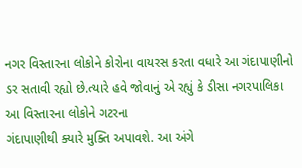નગર વિસ્તારના લોકોને કોરોના વાયરસ કરતા વધારે આ ગંદાપાણીનો ડર સતાવી રહ્યો છે.ત્યારે હવે જોવાનું એ રહ્યું કે ડીસા નગરપાલિકા આ વિસ્તારના લોકોને ગટરના
ગંદાપાણીથી ક્યારે મુક્તિ અપાવશે. આ અંગે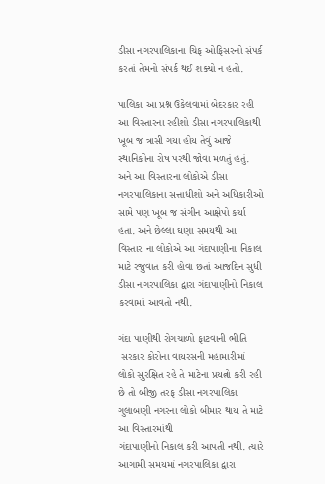ડીસા નગરપાલિકાના ચિફ ઓફિસરનો સંપર્ક કરતાં તેમનો સંપર્ક થઈ શક્યો ન હતો.

પાલિકા આ પ્રશ્ન ઉકેલવામાં બેદરકાર રહી
આ વિસ્તારના રહીશો ડીસા નગરપાલિકાથી ખૂબ જ ત્રાસી ગયા હોય તેવું આજે સ્થાનિકોના રોષ પરથી જોવા મળતું હતું. અને આ વિસ્તારના લોકોએ ડીસા નગરપાલિકાના સત્તાધીશો અને અધિકારીઓ સામે પણ ખૂબ જ સંગીન આક્ષેપો કર્યા હતા. અને છેલ્લા ઘણા સમયથી આ વિસ્તાર ના લોકોએ આ ગંદાપાણીના નિકાલ માટે રજુવાત કરી હોવા છતાં આજદિન સુધી ડીસા નગરપાલિકા દ્વારા ગંદાપાણીનો નિકાલ કરવામાં આવતો નથી.

ગંદા પાણીથી રોગચાળો ફાટવાની ભીતિ
 સરકાર કોરોના વાયરસની મહામારીમાં લોકો સુરક્ષિત રહે તે માટેના પ્રયત્નો કરી રહી છે તો બીજી તરફ ડીસા નગરપાલિકા ગુલાબણી નગરના લોકો બીમાર થાય તે માટે આ વિસ્તારમાંથી
ગંદાપાણીનો નિકાલ કરી આપતી નથી. ત્યારે આગામી સમયમાં નગરપાલિકા દ્વારા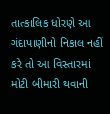તાત્કાલિક ધોરણે આ ગંદાપાણીનો નિકાલ નહીં કરે તો આ વિસ્તારમાં મોટી બીમારી થવાની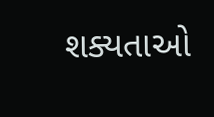શક્યતાઓ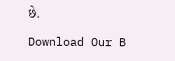છે.

Download Our B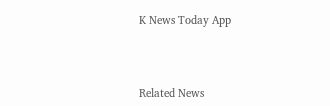K News Today App



Related News